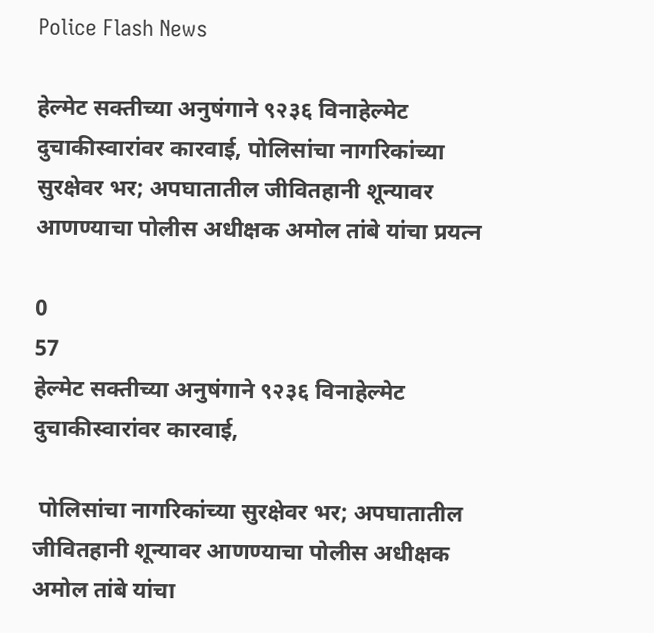Police Flash News

हेल्मेट सक्तीच्या अनुषंगाने ९२३६ विनाहेल्मेट दुचाकीस्वारांवर कारवाई, पोलिसांचा नागरिकांच्या सुरक्षेवर भर; अपघातातील जीवितहानी शून्यावर आणण्याचा पोलीस अधीक्षक अमोल तांबे यांचा प्रयत्न

0
57
हेल्मेट सक्तीच्या अनुषंगाने ९२३६ विनाहेल्मेट दुचाकीस्वारांवर कारवाई,

 पोलिसांचा नागरिकांच्या सुरक्षेवर भर; अपघातातील जीवितहानी शून्यावर आणण्याचा पोलीस अधीक्षक अमोल तांबे यांचा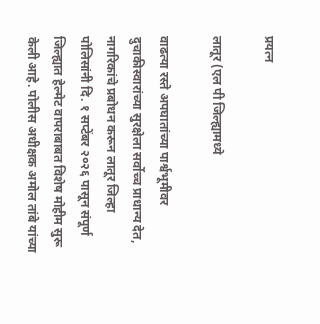प्रयत्न

लातूर (एल पी जिल्ह्यामध्ये

वाढत्या रस्ते अपघातांच्या पार्श्वभूमीवर दुचाकीस्वारांच्या सुरक्षेला सर्वोच्च प्राधान्य देत, नागरिकांचे प्रबोधन करून लातूर जिल्हा पोलिसांनी दि. १ सप्टेंबर २०२६ पासून संपूर्ण जिल्ह्यात हेल्मेट वापराबाबत विशेष मोहीम सुरू केली आहे. पोलीस अधीक्षक अमोल तांबे यांच्या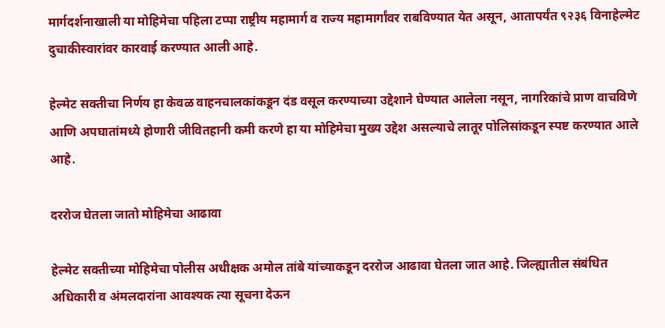मार्गदर्शनाखाली या मोहिमेचा पहिला टप्पा राष्ट्रीय महामार्ग व राज्य महामार्गांवर राबविण्यात येत असून, आतापर्यंत ९२३६ विनाहेल्मेट दुचाकीस्वारांवर कारवाई करण्यात आली आहे.

हेल्मेट सक्तीचा निर्णय हा केवळ वाहनचालकांकडून दंड वसूल करण्याच्या उद्देशाने घेण्यात आलेला नसून, नागरिकांचे प्राण वाचविणे आणि अपघातांमध्ये होणारी जीवितहानी कमी करणे हा या मोहिमेचा मुख्य उद्देश असल्याचे लातूर पोलिसांकडून स्पष्ट करण्यात आले आहे.

दररोज घेतला जातो मोहिमेचा आढावा

हेल्मेट सक्तीच्या मोहिमेचा पोलीस अधीक्षक अमोल तांबे यांच्याकडून दररोज आढावा घेतला जात आहे. जिल्ह्यातील संबंधित अधिकारी व अंमलदारांना आवश्यक त्या सूचना देऊन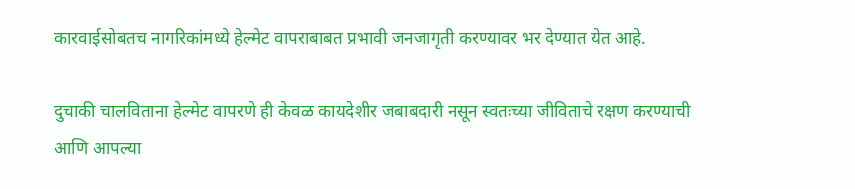कारवाईसोबतच नागरिकांमध्ये हेल्मेट वापराबाबत प्रभावी जनजागृती करण्यावर भर देण्यात येत आहे.

दुचाकी चालविताना हेल्मेट वापरणे ही केवळ कायदेशीर जबाबदारी नसून स्वतःच्या जीविताचे रक्षण करण्याची आणि आपल्या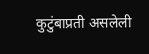कुटुंबाप्रती असलेली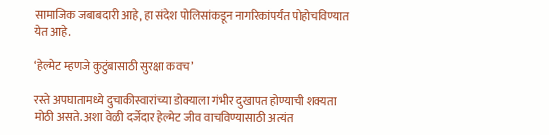सामाजिक जबाबदारी आहे, हा संदेश पोलिसांकडून नागरिकांपर्यंत पोहोचविण्यात येत आहे.

‘हेल्मेट म्हणजे कुटुंबासाठी सुरक्षा कवच’

रस्ते अपघातामध्ये दुचाकीस्वारांच्या डोक्याला गंभीर दुखापत होण्याची शक्यता मोठी असते. अशा वेळी दर्जेदार हेल्मेट जीव वाचविण्यासाठी अत्यंत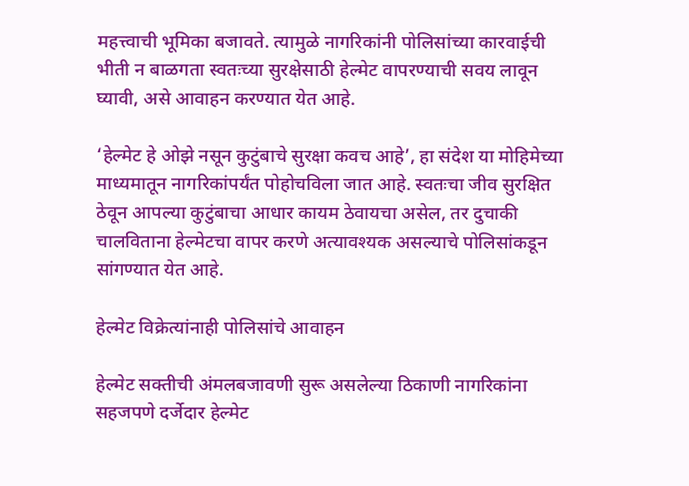महत्त्वाची भूमिका बजावते. त्यामुळे नागरिकांनी पोलिसांच्या कारवाईची भीती न बाळगता स्वतःच्या सुरक्षेसाठी हेल्मेट वापरण्याची सवय लावून घ्यावी, असे आवाहन करण्यात येत आहे.

‘हेल्मेट हे ओझे नसून कुटुंबाचे सुरक्षा कवच आहे’, हा संदेश या मोहिमेच्या माध्यमातून नागरिकांपर्यंत पोहोचविला जात आहे. स्वतःचा जीव सुरक्षित ठेवून आपल्या कुटुंबाचा आधार कायम ठेवायचा असेल, तर दुचाकी चालविताना हेल्मेटचा वापर करणे अत्यावश्यक असल्याचे पोलिसांकडून सांगण्यात येत आहे.

हेल्मेट विक्रेत्यांनाही पोलिसांचे आवाहन

हेल्मेट सक्तीची अंमलबजावणी सुरू असलेल्या ठिकाणी नागरिकांना सहजपणे दर्जेदार हेल्मेट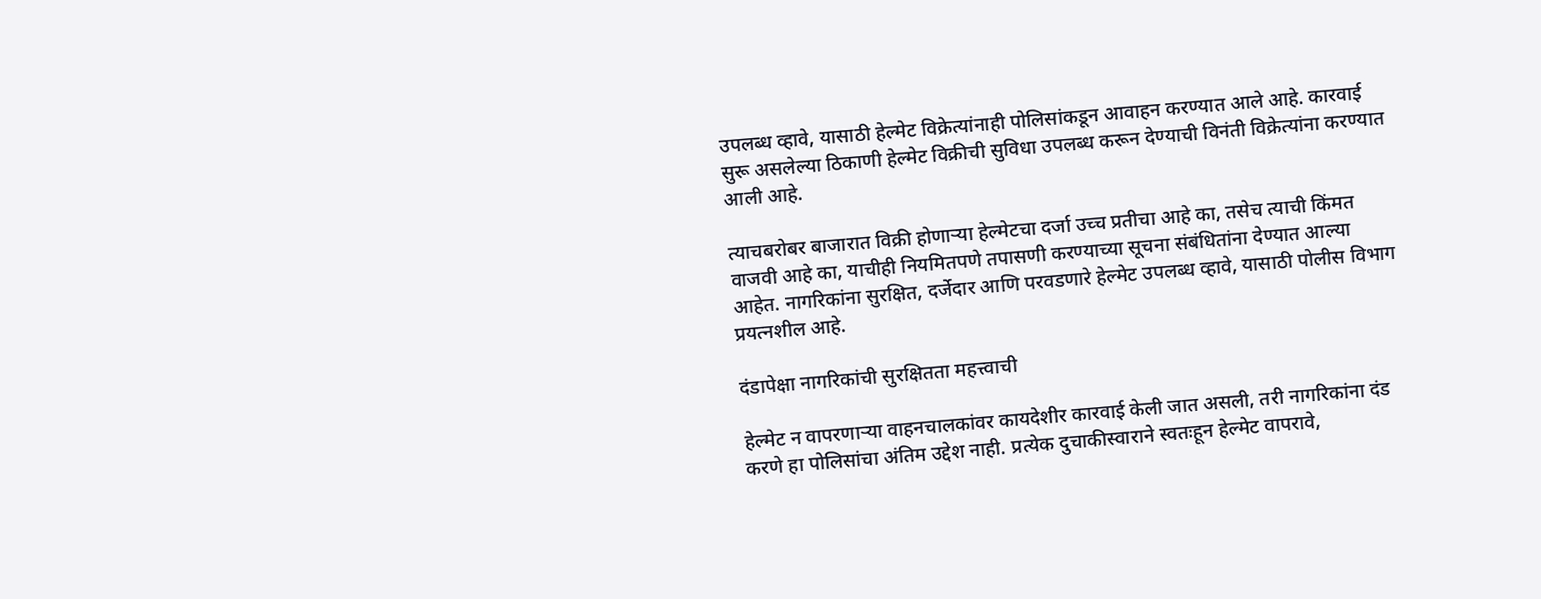उपलब्ध व्हावे, यासाठी हेल्मेट विक्रेत्यांनाही पोलिसांकडून आवाहन करण्यात आले आहे. कारवाई सुरू असलेल्या ठिकाणी हेल्मेट विक्रीची सुविधा उपलब्ध करून देण्याची विनंती विक्रेत्यांना करण्यात आली आहे.

त्याचबरोबर बाजारात विक्री होणाऱ्या हेल्मेटचा दर्जा उच्च प्रतीचा आहे का, तसेच त्याची किंमत वाजवी आहे का, याचीही नियमितपणे तपासणी करण्याच्या सूचना संबंधितांना देण्यात आल्या आहेत. नागरिकांना सुरक्षित, दर्जेदार आणि परवडणारे हेल्मेट उपलब्ध व्हावे, यासाठी पोलीस विभाग प्रयत्नशील आहे.

दंडापेक्षा नागरिकांची सुरक्षितता महत्त्वाची

हेल्मेट न वापरणाऱ्या वाहनचालकांवर कायदेशीर कारवाई केली जात असली, तरी नागरिकांना दंड करणे हा पोलिसांचा अंतिम उद्देश नाही. प्रत्येक दुचाकीस्वाराने स्वतःहून हेल्मेट वापरावे,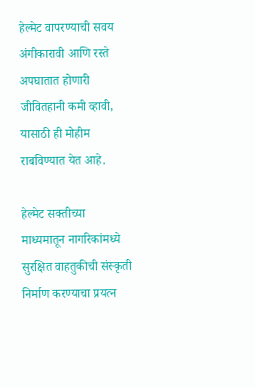हेल्मेट वापरण्याची सवय अंगीकारावी आणि रस्ते अपघातात होणारी जीवितहानी कमी व्हावी, यासाठी ही मोहीम राबविण्यात येत आहे.

हेल्मेट सक्तीच्या माध्यमातून नागरिकांमध्ये सुरक्षित वाहतुकीची संस्कृती निर्माण करण्याचा प्रयत्न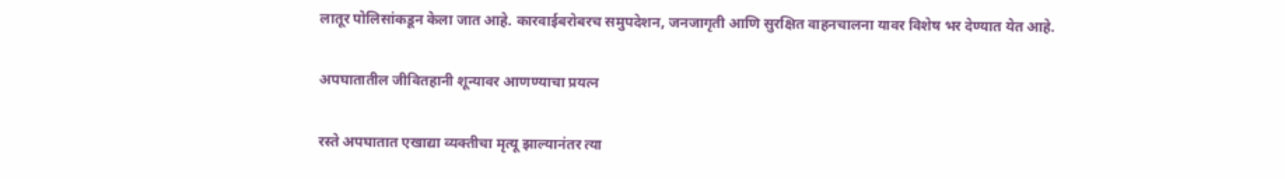लातूर पोलिसांकडून केला जात आहे. कारवाईबरोबरच समुपदेशन, जनजागृती आणि सुरक्षित वाहनचालना यावर विशेष भर देण्यात येत आहे.

अपघातातील जीवितहानी शून्यावर आणण्याचा प्रयत्न

रस्ते अपघातात एखाद्या व्यक्तीचा मृत्यू झाल्यानंतर त्या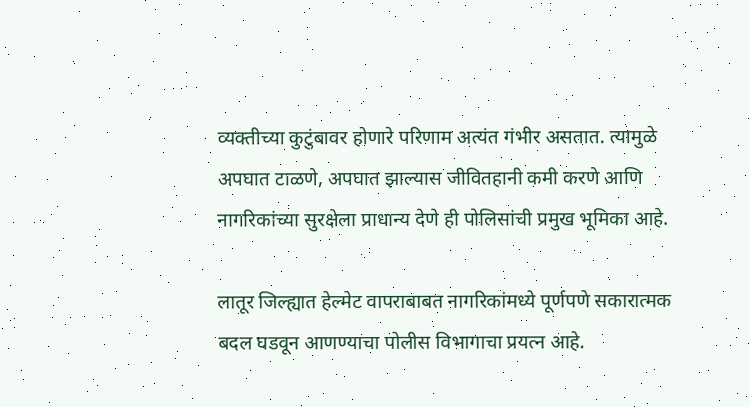व्यक्तीच्या कुटुंबावर होणारे परिणाम अत्यंत गंभीर असतात. त्यामुळे अपघात टाळणे, अपघात झाल्यास जीवितहानी कमी करणे आणि नागरिकांच्या सुरक्षेला प्राधान्य देणे ही पोलिसांची प्रमुख भूमिका आहे.

लातूर जिल्ह्यात हेल्मेट वापराबाबत नागरिकांमध्ये पूर्णपणे सकारात्मक बदल घडवून आणण्याचा पोलीस विभागाचा प्रयत्न आहे.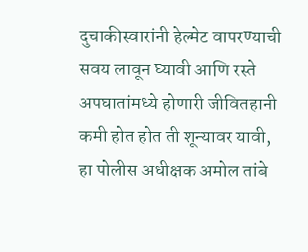दुचाकीस्वारांनी हेल्मेट वापरण्याची सवय लावून घ्यावी आणि रस्ते अपघातांमध्ये होणारी जीवितहानी कमी होत होत ती शून्यावर यावी, हा पोलीस अधीक्षक अमोल तांबे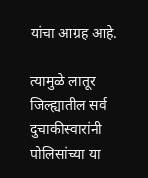यांचा आग्रह आहे.

त्यामुळे लातूर जिल्ह्यातील सर्व दुचाकीस्वारांनी पोलिसांच्या या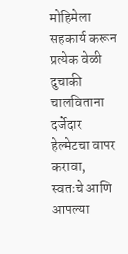मोहिमेला सहकार्य करून प्रत्येक वेळी दुचाकी चालविताना दर्जेदार हेल्मेटचा वापर करावा, स्वतःचे आणि आपल्या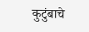कुटुंबाचे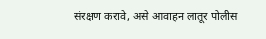संरक्षण करावे, असे आवाहन लातूर पोलीस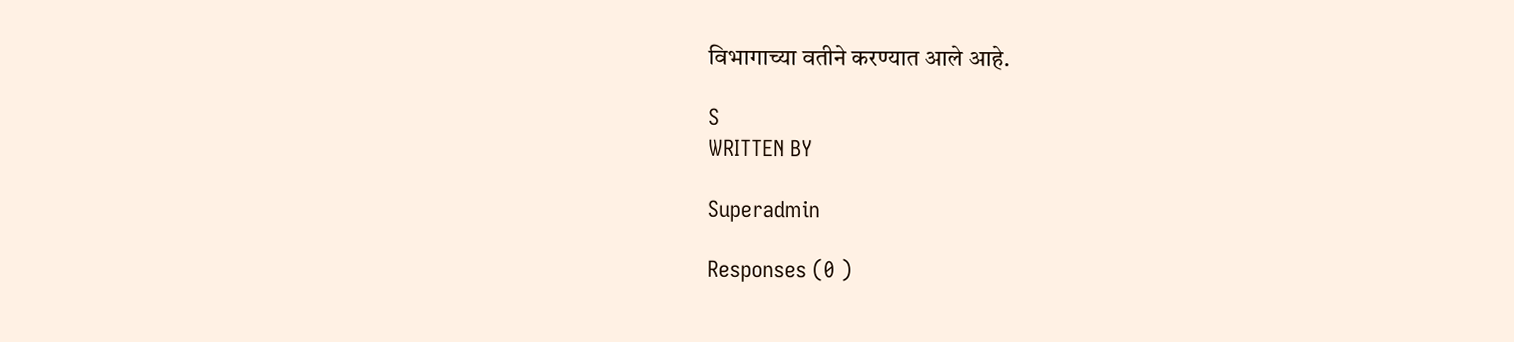विभागाच्या वतीने करण्यात आले आहे.

S
WRITTEN BY

Superadmin

Responses (0 )